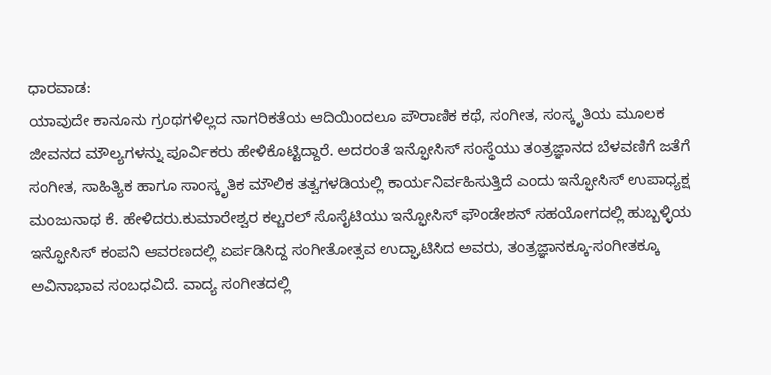ಧಾರವಾಡ:
ಯಾವುದೇ ಕಾನೂನು ಗ್ರಂಥಗಳಿಲ್ಲದ ನಾಗರಿಕತೆಯ ಆದಿಯಿಂದಲೂ ಪೌರಾಣಿಕ ಕಥೆ, ಸಂಗೀತ, ಸಂಸ್ಕೃತಿಯ ಮೂಲಕ ಜೀವನದ ಮೌಲ್ಯಗಳನ್ನು ಪೂರ್ವಿಕರು ಹೇಳಿಕೊಟ್ಟಿದ್ದಾರೆ. ಅದರಂತೆ ಇನ್ಫೋಸಿಸ್ ಸಂಸ್ಥೆಯು ತಂತ್ರಜ್ಞಾನದ ಬೆಳವಣಿಗೆ ಜತೆಗೆ ಸಂಗೀತ, ಸಾಹಿತ್ಯಿಕ ಹಾಗೂ ಸಾಂಸ್ಕೃತಿಕ ಮೌಲಿಕ ತತ್ವಗಳಡಿಯಲ್ಲಿ ಕಾರ್ಯನಿರ್ವಹಿಸುತ್ತಿದೆ ಎಂದು ಇನ್ಫೋಸಿಸ್ ಉಪಾಧ್ಯಕ್ಷ ಮಂಜುನಾಥ ಕೆ. ಹೇಳಿದರು.ಕುಮಾರೇಶ್ವರ ಕಲ್ಚರಲ್ ಸೊಸೈಟಿಯು ಇನ್ಫೋಸಿಸ್ ಫೌಂಡೇಶನ್ ಸಹಯೋಗದಲ್ಲಿ ಹುಬ್ಬಳ್ಳಿಯ ಇನ್ಫೋಸಿಸ್ ಕಂಪನಿ ಆವರಣದಲ್ಲಿ ಏರ್ಪಡಿಸಿದ್ದ ಸಂಗೀತೋತ್ಸವ ಉದ್ಘಾಟಿಸಿದ ಅವರು, ತಂತ್ರಜ್ಞಾನಕ್ಕೂ-ಸಂಗೀತಕ್ಕೂ ಅವಿನಾಭಾವ ಸಂಬಧವಿದೆ. ವಾದ್ಯ ಸಂಗೀತದಲ್ಲಿ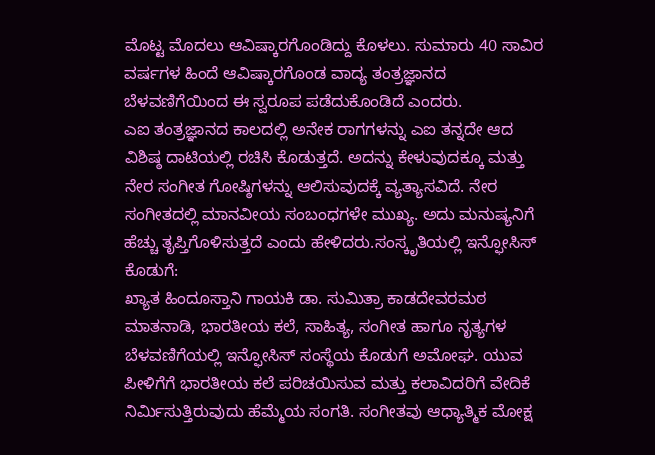ಮೊಟ್ಟ ಮೊದಲು ಆವಿಷ್ಕಾರಗೊಂಡಿದ್ದು ಕೊಳಲು. ಸುಮಾರು 40 ಸಾವಿರ ವರ್ಷಗಳ ಹಿಂದೆ ಆವಿಷ್ಕಾರಗೊಂಡ ವಾದ್ಯ ತಂತ್ರಜ್ಞಾನದ ಬೆಳವಣಿಗೆಯಿಂದ ಈ ಸ್ವರೂಪ ಪಡೆದುಕೊಂಡಿದೆ ಎಂದರು.
ಎಐ ತಂತ್ರಜ್ಞಾನದ ಕಾಲದಲ್ಲಿ ಅನೇಕ ರಾಗಗಳನ್ನು ಎಐ ತನ್ನದೇ ಆದ ವಿಶಿಷ್ಠ ದಾಟಿಯಲ್ಲಿ ರಚಿಸಿ ಕೊಡುತ್ತದೆ. ಅದನ್ನು ಕೇಳುವುದಕ್ಕೂ ಮತ್ತು ನೇರ ಸಂಗೀತ ಗೋಷ್ಠಿಗಳನ್ನು ಆಲಿಸುವುದಕ್ಕೆ ವ್ಯತ್ಯಾಸವಿದೆ. ನೇರ ಸಂಗೀತದಲ್ಲಿ ಮಾನವೀಯ ಸಂಬಂಧಗಳೇ ಮುಖ್ಯ. ಅದು ಮನುಷ್ಯನಿಗೆ ಹೆಚ್ಚು ತೃಪ್ತಿಗೊಳಿಸುತ್ತದೆ ಎಂದು ಹೇಳಿದರು.ಸಂಸ್ಕೃತಿಯಲ್ಲಿ ಇನ್ಫೋಸಿಸ್ ಕೊಡುಗೆ:
ಖ್ಯಾತ ಹಿಂದೂಸ್ತಾನಿ ಗಾಯಕಿ ಡಾ. ಸುಮಿತ್ರಾ ಕಾಡದೇವರಮಠ ಮಾತನಾಡಿ, ಭಾರತೀಯ ಕಲೆ, ಸಾಹಿತ್ಯ, ಸಂಗೀತ ಹಾಗೂ ನೃತ್ಯಗಳ ಬೆಳವಣಿಗೆಯಲ್ಲಿ ಇನ್ಫೋಸಿಸ್ ಸಂಸ್ಥೆಯ ಕೊಡುಗೆ ಅಮೋಘ. ಯುವ ಪೀಳಿಗೆಗೆ ಭಾರತೀಯ ಕಲೆ ಪರಿಚಯಿಸುವ ಮತ್ತು ಕಲಾವಿದರಿಗೆ ವೇದಿಕೆ ನಿರ್ಮಿಸುತ್ತಿರುವುದು ಹೆಮ್ಮೆಯ ಸಂಗತಿ. ಸಂಗೀತವು ಆಧ್ಯಾತ್ಮಿಕ ಮೋಕ್ಷ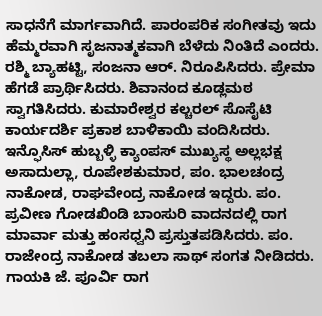ಸಾಧನೆಗೆ ಮಾರ್ಗವಾಗಿದೆ. ಪಾರಂಪರಿಕ ಸಂಗೀತವು ಇದು ಹೆಮ್ಮರವಾಗಿ ಸೃಜನಾತ್ಮಕವಾಗಿ ಬೆಳೆದು ನಿಂತಿದೆ ಎಂದರು. ರಶ್ಮಿ ಬ್ಯಾಹಟ್ಟಿ, ಸಂಜನಾ ಆರ್. ನಿರೂಪಿಸಿದರು. ಪ್ರೇಮಾ ಹೆಗಡೆ ಪ್ರಾರ್ಥಿಸಿದರು. ಶಿವಾನಂದ ಕೂಡ್ಲಮಠ ಸ್ವಾಗತಿಸಿದರು. ಕುಮಾರೇಶ್ವರ ಕಲ್ಚರಲ್ ಸೊಸೈಟಿ ಕಾರ್ಯದರ್ಶಿ ಪ್ರಕಾಶ ಬಾಳಿಕಾಯಿ ವಂದಿಸಿದರು. ಇನ್ಫೊಸಿಸ್ ಹುಬ್ಬಳ್ಳಿ ಕ್ಯಾಂಪಸ್ ಮುಖ್ಯಸ್ಥ ಅಲ್ಲಭಕ್ಷ ಅಸಾದುಲ್ಲಾ, ರೂಪೇಶಕುಮಾರ, ಪಂ. ಭಾಲಚಂದ್ರ ನಾಕೋಡ, ರಾಘವೇಂದ್ರ ನಾಕೋಡ ಇದ್ದರು. ಪಂ. ಪ್ರವೀಣ ಗೋಡಖಿಂಡಿ ಬಾಂಸುರಿ ವಾದನದಲ್ಲಿ ರಾಗ ಮಾರ್ವಾ ಮತ್ತು ಹಂಸಧ್ವನಿ ಪ್ರಸ್ತುತಪಡಿಸಿದರು. ಪಂ. ರಾಜೇಂದ್ರ ನಾಕೋಡ ತಬಲಾ ಸಾಥ್ ಸಂಗತ ನೀಡಿದರು. ಗಾಯಕಿ ಜೆ. ಪೂರ್ವಿ ರಾಗ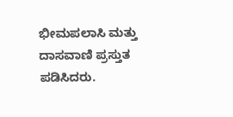ಭೀಮಪಲಾಸಿ ಮತ್ತು ದಾಸವಾಣಿ ಪ್ರಸ್ತುತ ಪಡಿಸಿದರು.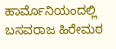ಹಾರ್ಮೊನಿಯಂದಲ್ಲಿ ಬಸವರಾಜ ಹಿರೇಮಠ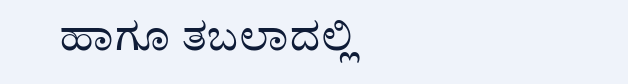ಹಾಗೂ ತಬಲಾದಲ್ಲಿ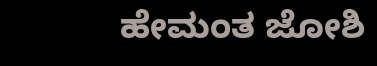ಹೇಮಂತ ಜೋಶಿ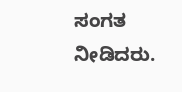ಸಂಗತ ನೀಡಿದರು.